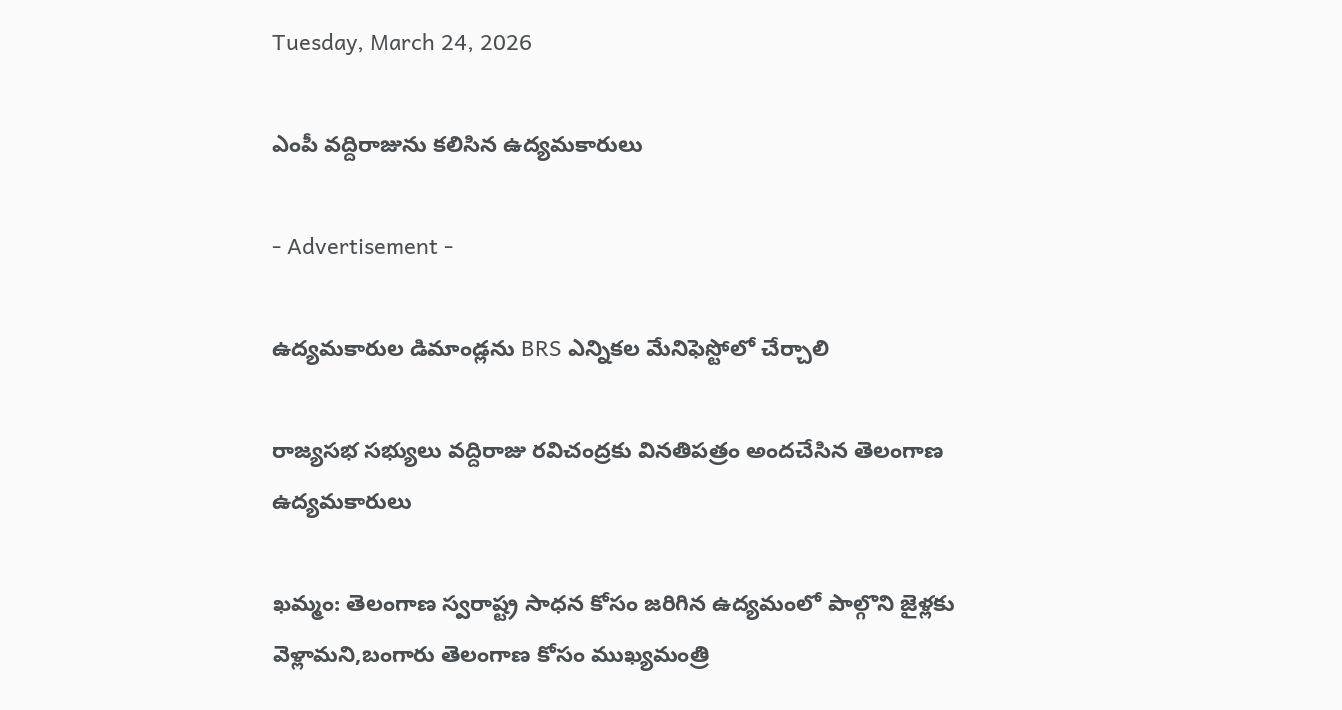Tuesday, March 24, 2026

ఎంపీ వద్దిరాజును కలిసిన ఉద్యమకారులు

- Advertisement -

ఉద్యమకారుల డిమాండ్లను BRS ఎన్నికల మేనిఫెస్టోలో చేర్చాలి

రాజ్యసభ సభ్యులు వద్దిరాజు రవిచంద్రకు వినతిపత్రం అందచేసిన తెలంగాణ ఉద్యమకారులు

ఖమ్మం: తెలంగాణ స్వరాష్ట్ర సాధన కోసం జరిగిన ఉద్యమంలో పాల్గొని జైళ్లకు వెళ్లామని,బంగారు తెలంగాణ కోసం ముఖ్యమంత్రి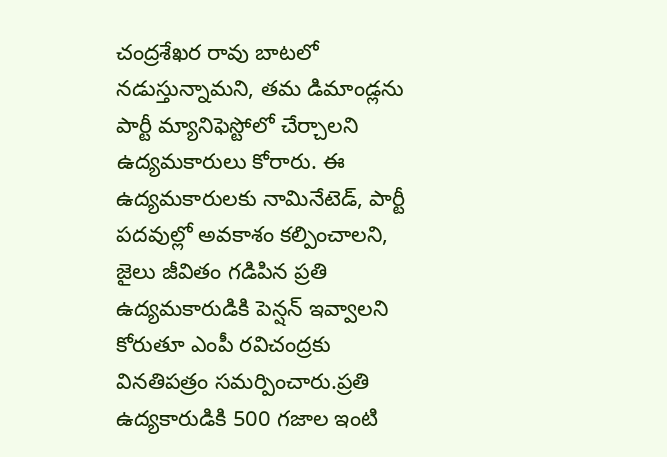చంద్రశేఖర రావు బాటలో నడుస్తున్నామని, తమ డిమాండ్లను పార్టీ మ్యానిఫెస్టోలో చేర్చాలని ఉద్యమకారులు కోరారు. ఈ ఉద్యమకారులకు నామినేటెడ్, పార్టీ పదవుల్లో అవకాశం కల్పించాలని,  జైలు జీవితం గడిపిన ప్రతి ఉద్యమకారుడికి పెన్షన్ ఇవ్వాలని కోరుతూ ఎంపీ రవిచంద్రకు వినతిపత్రం సమర్పించారు.ప్రతి ఉద్యకారుడికి 500 గజాల ఇంటి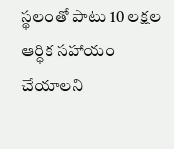స్థలంతో పాటు 10 లక్షల ఆర్ధిక సహాయం చేయాలని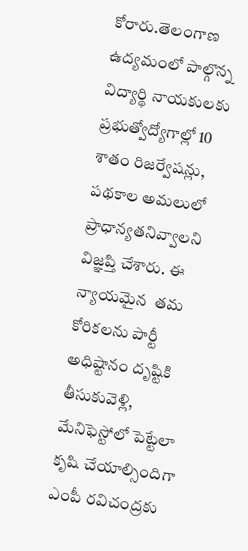కోరారు.తెలంగాణ ఉద్యమంలో పాల్గొన్న విద్యార్థి నాయకులకు ప్రభుత్వోద్యోగాల్లో 10 శాతం రిజర్వేషన్లు, పథకాల అమలులో ప్రాధాన్యతనివ్వాలని విజ్ఞప్తి చేశారు. ఈ   న్యాయమైన  తమ కోరికలను పార్టీ అధిష్టానం దృష్టికి తీసుకువెళ్లి, మేనిఫెస్టోలో పెట్టేలా కృషి చేయాల్సిందిగా ఎంపీ రవిచంద్రకు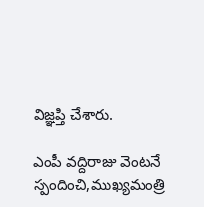విజ్ఞప్తి చేశారు.

ఎంపీ వద్దిరాజు వెంటనే స్పందించి,ముఖ్యమంత్రి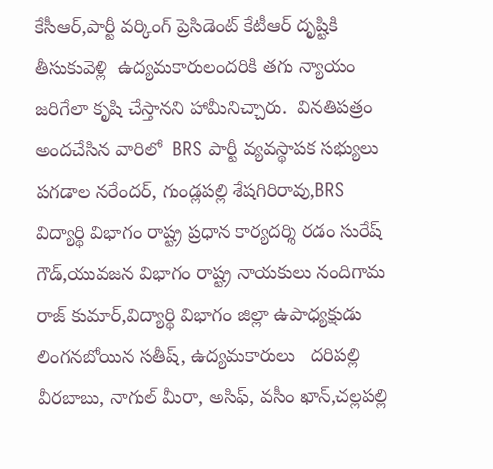కేసీఆర్,పార్టీ వర్కింగ్ ప్రెసిడెంట్ కేటీఆర్ దృష్టికి తీసుకువెళ్లి  ఉద్యమకారులందరికి తగు న్యాయం జరిగేలా కృషి చేస్తానని హామీనిచ్చారు.  వినతిపత్రం అందచేసిన వారిలో  BRS పార్టీ వ్యవస్థాపక సభ్యులు పగడాల నరేందర్, గుండ్లపల్లి శేషగిరిరావు,BRS విద్యార్థి విభాగం రాష్ట్ర ప్రధాన కార్యదర్శి రడం సురేష్  గౌడ్,యువజన విభాగం రాష్ట్ర నాయకులు నందిగామ రాజ్ కుమార్,విద్యార్థి విభాగం జిల్లా ఉపాధ్యక్షుడు లింగనబోయిన సతీష్, ఉద్యమకారులు   దరిపల్లి వీరబాబు, నాగుల్ మీరా, అసిఫ్, వసీం ఖాన్,చల్లపల్లి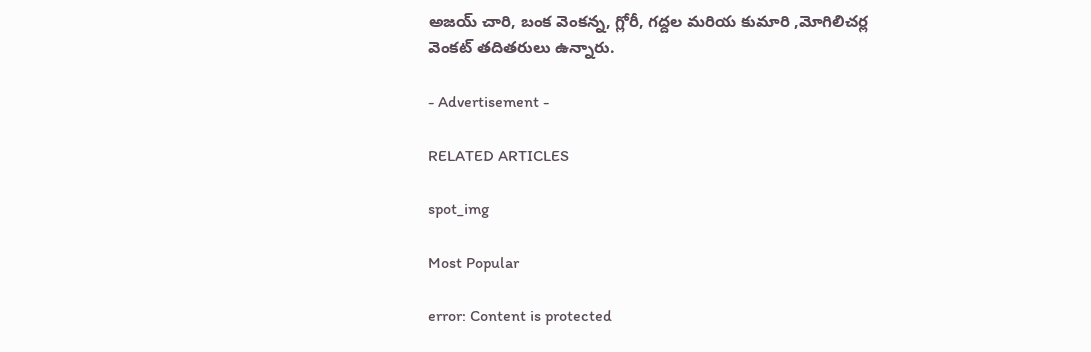అజయ్ చారి, బంక వెంకన్న, గ్లోరీ, గద్దల మరియ కుమారి ,మోగిలిచర్ల వెంకట్ తదితరులు ఉన్నారు.

- Advertisement -

RELATED ARTICLES

spot_img

Most Popular

error: Content is protected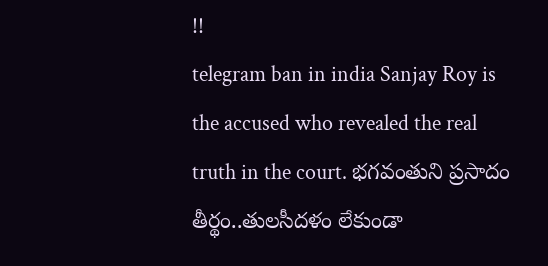!!
telegram ban in india Sanjay Roy is the accused who revealed the real truth in the court. భగవంతుని ప్రసాదం తీర్థం..తులసీదళం లేకుండా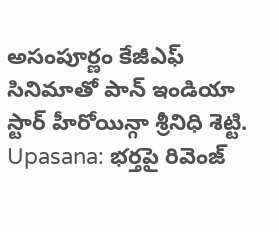అసంపూర్ణం కేజీఎఫ్ సినిమాతో పాన్ ఇండియా స్టార్ హీరోయిన్గా శ్రీనిధి శెట్టి. Upasana: భర్తపై రివెంజ్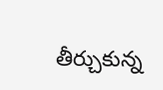తీర్చుకున్న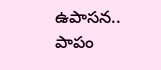ఉపాసన.. పాపం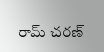రామ్ చరణ్